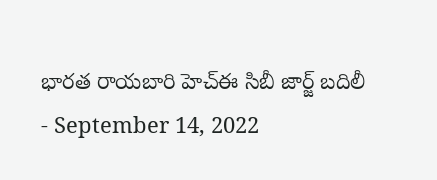భారత రాయబారి హెచ్ఈ సిబీ జార్జ్ బదిలీ
- September 14, 2022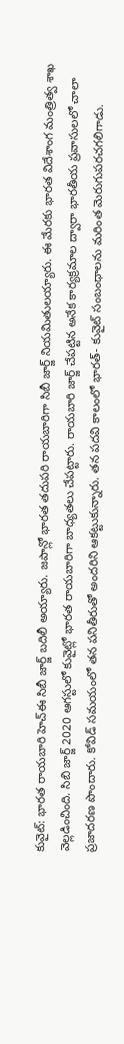కువైట్: భారత రాయబారి హెచ్ఈ సిబీ జార్జ్ బదిలీ అయ్యారు. జపాన్లో భారత తదుపరి రాయబారిగా సిబీ జార్జ్ నియమితులయ్యారు. ఈ మేరకు భారత విదేశాంగ మంత్రిత్వ శాఖ వెల్లడించింది. సిబి జార్జ్ 2020 ఆగస్టులో కువైట్లో భారత రాయబారిగా బాధ్యతలు చేపట్టారు. రాయబారి జార్జ్ చేపట్టిన అనేక కార్యక్రమాల ద్వారా భారతీయ ప్రవాసులలో చాలా ప్రజాదరణ పొందారు. కోవిడ్ సమయంలో తన పనితీరుతో అందరిని ఆకట్టుకున్నారు. తన పదవి కాలంలో భారత్- కువైట్ సంబంధాలను మరింత మెరుగుపరచగలిగాడు.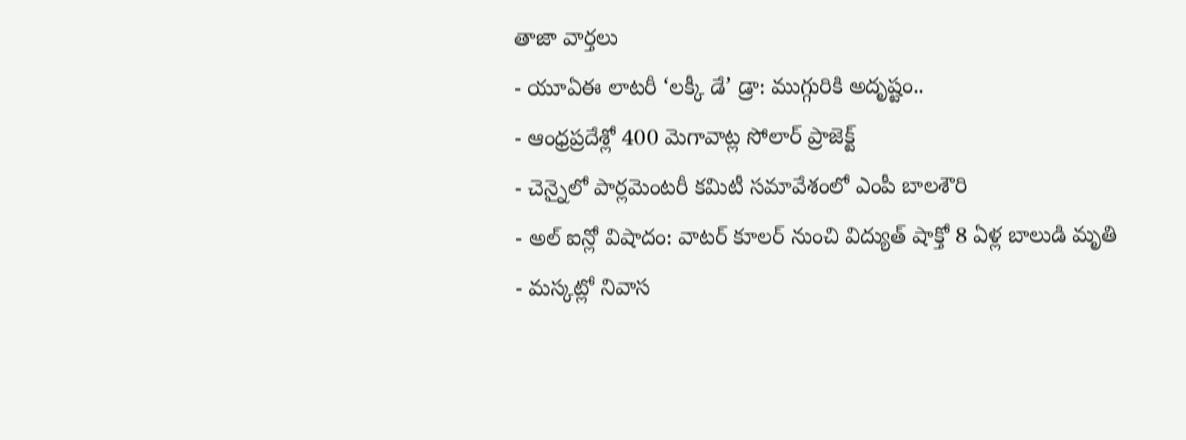తాజా వార్తలు
- యూఏఈ లాటరీ ‘లక్కీ డే’ డ్రా: ముగ్గురికి అదృష్టం..
- ఆంధ్రప్రదేశ్లో 400 మెగావాట్ల సోలార్ ప్రాజెక్ట్
- చెన్నైలో పార్లమెంటరీ కమిటీ సమావేశంలో ఎంపీ బాలశౌరి
- అల్ ఐన్లో విషాదం: వాటర్ కూలర్ నుంచి విద్యుత్ షాక్తో 8 ఏళ్ల బాలుడి మృతి
- మస్కట్లో నివాస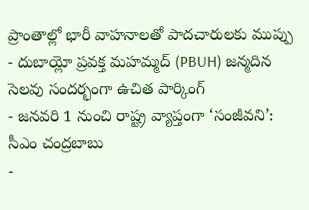ప్రాంతాల్లో భారీ వాహనాలతో పాదచారులకు ముప్పు
- దుబాయ్లో ప్రవక్త మహమ్మద్ (PBUH) జన్మదిన సెలవు సందర్భంగా ఉచిత పార్కింగ్
- జనవరి 1 నుంచి రాష్ట్ర వ్యాప్తంగా ‘సంజీవని’: సీఎం చంద్రబాబు
-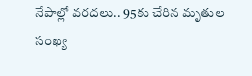నేపాల్లో వరదలు.. 95కు చేరిన మృతుల సంఖ్య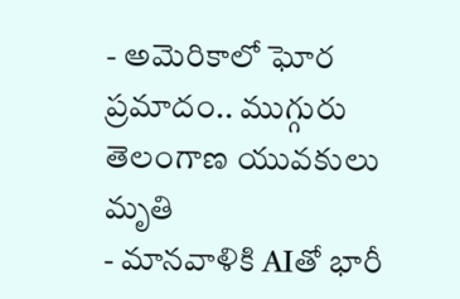- అమెరికాలో ఘోర ప్రమాదం.. ముగ్గురు తెలంగాణ యువకులు మృతి
- మానవాళికి AIతో భారీ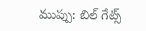ముప్పు: బిల్ గేట్స్